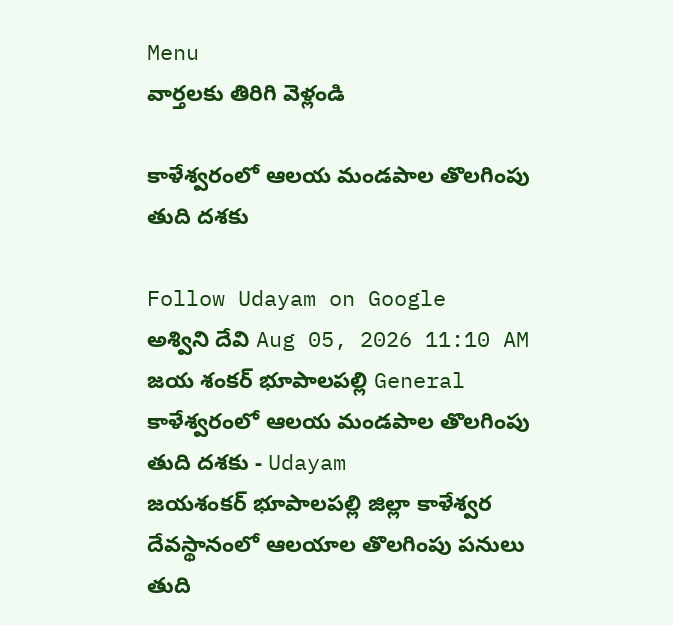Menu
వార్తలకు తిరిగి వెళ్లండి

కాళేశ్వరంలో ఆలయ మండపాల తొలగింపు తుది దశకు

Follow Udayam on Google
అశ్విని దేవి Aug 05, 2026 11:10 AM జయ శంకర్ భూపాలపల్లి General
కాళేశ్వరంలో ఆలయ మండపాల తొలగింపు తుది దశకు - Udayam
జయశంకర్‌ భూపాలపల్లి జిల్లా కాళేశ్వర దేవస్థానంలో ఆలయాల తొలగింపు పనులు తుది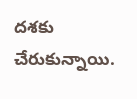దశకు చేరుకున్నాయి.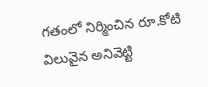గతంలో నిర్మించిన రూ.కోటి విలువైన అనివెట్టి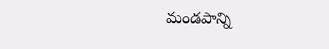మండపాన్ని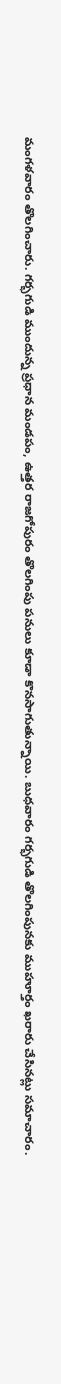మంగళవారం తొలగించారు. గర్భగుడి ముందున్న ప్రధాన మండపం, ఉత్తర రాజగోపురం తొలగింపు పనులు కూడా కొనసాగుతున్నాయి. బుధవారం గర్భగుడి తొలగింపునకు ముహూర్తం ఖరారు చేసినట్లు సమాచారం.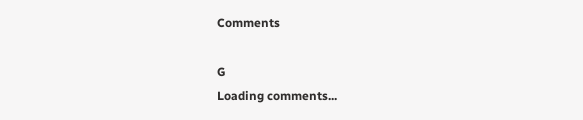Comments

G
Loading comments...